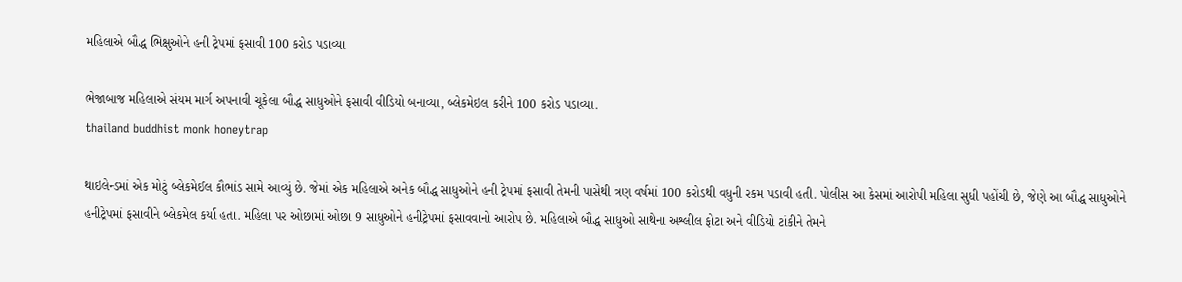મહિલાએ બૌદ્ધ ભિક્ષુઓને હની ટ્રેપમાં ફસાવી 100 કરોડ પડાવ્યા

ભેજાબાજ મહિલાએ સંયમ માર્ગ અપનાવી ચૂકેલા બૌદ્ધ સાધુઓને ફસાવી વીડિયો બનાવ્યા, બ્લેકમેઇલ કરીને 100 કરોડ પડાવ્યા.
thailand buddhist monk honeytrap

થાઇલેન્ડમાં એક મોટું બ્લેકમેઈલ કૌભાંડ સામે આવ્યું છે. જેમાં એક મહિલાએ અનેક બૌદ્ધ સાધુઓને હની ટ્રેપમાં ફસાવી તેમની પાસેથી ત્રણ વર્ષમાં 100 કરોડથી વધુની રકમ પડાવી હતી. પોલીસ આ કેસમાં આરોપી મહિલા સુધી પહોંચી છે, જેણે આ બૌદ્ધ સાધુઓને હનીટ્રેપમાં ફસાવીને બ્લેકમેલ કર્યા હતા. મહિલા પર ઓછામાં ઓછા 9 સાધુઓને હનીટ્રેપમાં ફસાવવાનો આરોપ છે. મહિલાએ બૌદ્ધ સાધુઓ સાથેના અશ્લીલ ફોટા અને વીડિયો ટાંકીને તેમને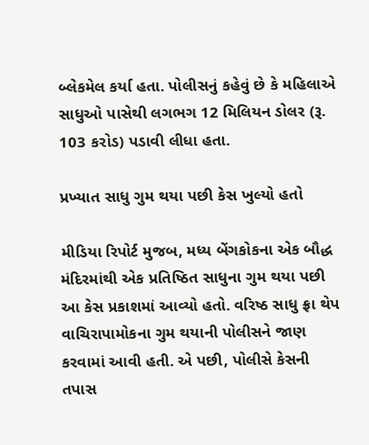બ્લેકમેલ કર્યા હતા. પોલીસનું કહેવું છે કે મહિલાએ સાધુઓ પાસેથી લગભગ 12 મિલિયન ડોલર (રૂ. 103 કરોડ) પડાવી લીધા હતા.

પ્રખ્યાત સાધુ ગુમ થયા પછી કેસ ખુલ્યો હતો

મીડિયા રિપોર્ટ મુજબ, મધ્ય બેંગકોકના એક બૌદ્ધ મંદિરમાંથી એક પ્રતિષ્ઠિત સાધુના ગુમ થયા પછી આ કેસ પ્રકાશમાં આવ્યો હતો. વરિષ્ઠ સાધુ ફ્રા થેપ વાચિરાપામોકના ગુમ થયાની પોલીસને જાણ કરવામાં આવી હતી. એ પછી, પોલીસે કેસની તપાસ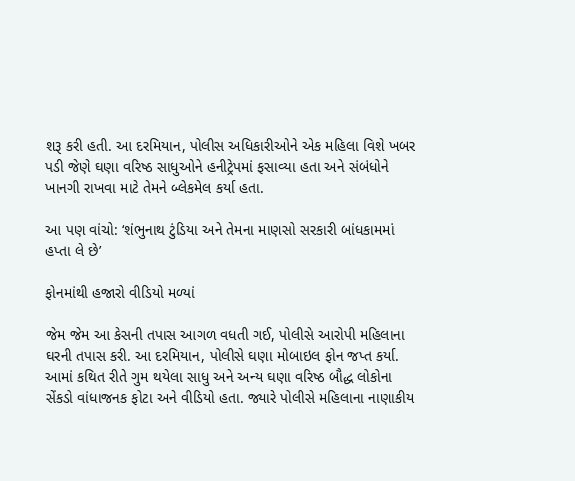શરૂ કરી હતી. આ દરમિયાન, પોલીસ અધિકારીઓને એક મહિલા વિશે ખબર પડી જેણે ઘણા વરિષ્ઠ સાધુઓને હનીટ્રેપમાં ફસાવ્યા હતા અને સંબંધોને ખાનગી રાખવા માટે તેમને બ્લેકમેલ કર્યા હતા.

આ પણ વાંચો: ‘શંભુનાથ ટુંડિયા અને તેમના માણસો સરકારી બાંધકામમાં હપ્તા લે છે’

ફોનમાંથી હજારો વીડિયો મળ્યાં

જેમ જેમ આ કેસની તપાસ આગળ વધતી ગઈ, પોલીસે આરોપી મહિલાના ઘરની તપાસ કરી. આ દરમિયાન, પોલીસે ઘણા મોબાઇલ ફોન જપ્ત કર્યા. આમાં કથિત રીતે ગુમ થયેલા સાધુ અને અન્ય ઘણા વરિષ્ઠ બૌદ્ધ લોકોના સેંકડો વાંધાજનક ફોટા અને વીડિયો હતા. જ્યારે પોલીસે મહિલાના નાણાકીય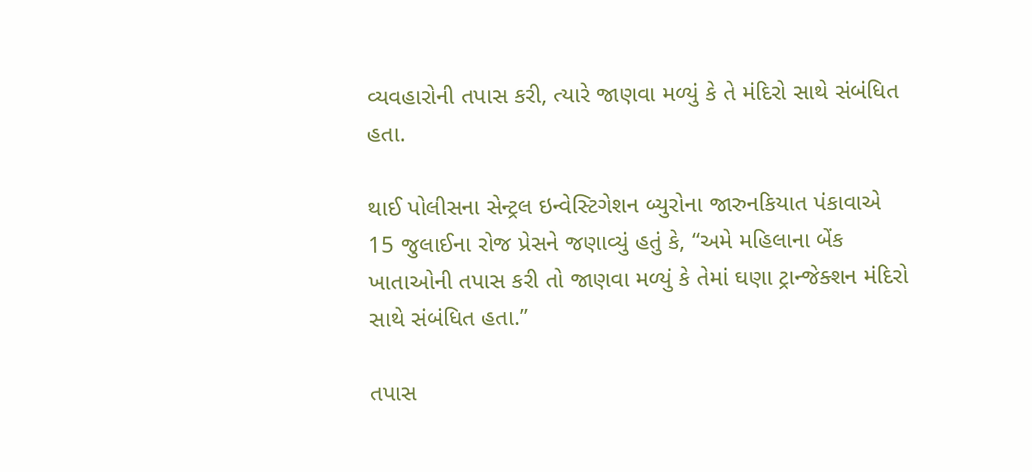વ્યવહારોની તપાસ કરી, ત્યારે જાણવા મળ્યું કે તે મંદિરો સાથે સંબંધિત હતા.

થાઈ પોલીસના સેન્ટ્રલ ઇન્વેસ્ટિગેશન બ્યુરોના જારુનકિયાત પંકાવાએ 15 જુલાઈના રોજ પ્રેસને જણાવ્યું હતું કે, “અમે મહિલાના બેંક ખાતાઓની તપાસ કરી તો જાણવા મળ્યું કે તેમાં ઘણા ટ્રાન્જેક્શન મંદિરો સાથે સંબંધિત હતા.”

તપાસ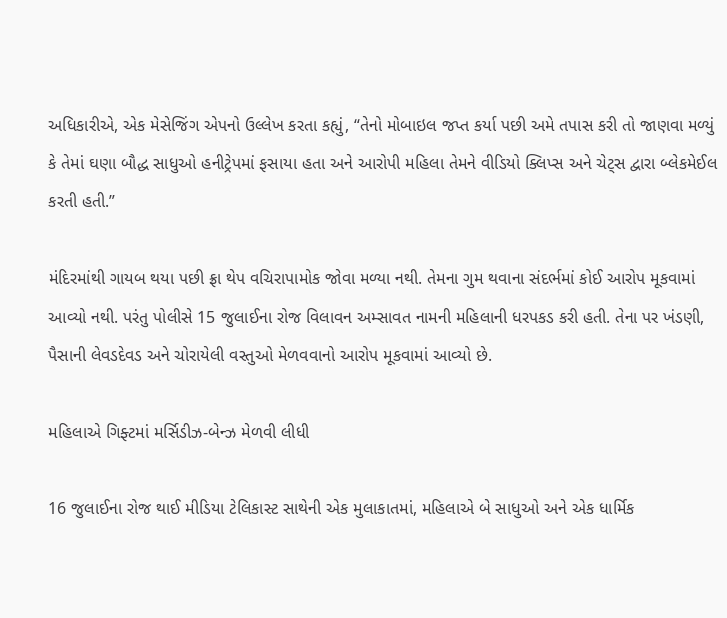અધિકારીએ, એક મેસેજિંગ એપનો ઉલ્લેખ કરતા કહ્યું, “તેનો મોબાઇલ જપ્ત કર્યા પછી અમે તપાસ કરી તો જાણવા મળ્યું કે તેમાં ઘણા બૌદ્ધ સાધુઓ હનીટ્રેપમાં ફસાયા હતા અને આરોપી મહિલા તેમને વીડિયો ક્લિપ્સ અને ચેટ્સ દ્વારા બ્લેકમેઈલ કરતી હતી.”

મંદિરમાંથી ગાયબ થયા પછી ફ્રા થેપ વચિરાપામોક જોવા મળ્યા નથી. તેમના ગુમ થવાના સંદર્ભમાં કોઈ આરોપ મૂકવામાં આવ્યો નથી. પરંતુ પોલીસે 15 જુલાઈના રોજ વિલાવન અમ્સાવત નામની મહિલાની ધરપકડ કરી હતી. તેના પર ખંડણી, પૈસાની લેવડદેવડ અને ચોરાયેલી વસ્તુઓ મેળવવાનો આરોપ મૂકવામાં આવ્યો છે.

મહિલાએ ગિફ્ટમાં મર્સિડીઝ-બેન્ઝ મેળવી લીધી

16 જુલાઈના રોજ થાઈ મીડિયા ટેલિકાસ્ટ સાથેની એક મુલાકાતમાં, મહિલાએ બે સાધુઓ અને એક ધાર્મિક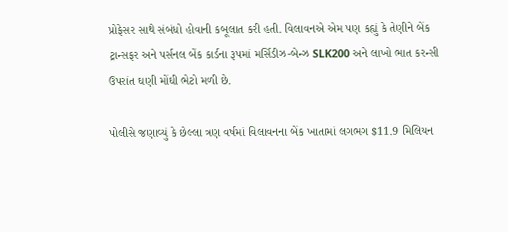પ્રોફેસર સાથે સંબંધો હોવાની કબૂલાત કરી હતી. વિલાવનએ એમ પણ કહ્યું કે તેણીને બેંક ટ્રાન્સફર અને પર્સનલ બેંક કાર્ડના રૂપમાં મર્સિડીઝ-બેન્ઝ SLK200 અને લાખો ભાત કરન્સી ઉપરાંત ઘણી મોંઘી ભેટો મળી છે.

પોલીસે જણાવ્યું કે છેલ્લા ત્રણ વર્ષમાં વિલાવનના બેંક ખાતામાં લગભગ $11.9 મિલિયન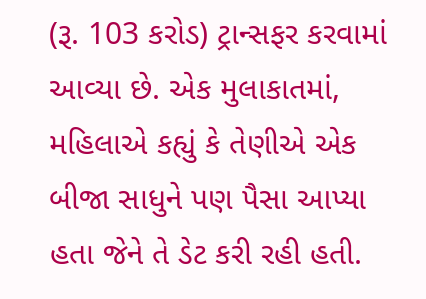(રૂ. 103 કરોડ) ટ્રાન્સફર કરવામાં આવ્યા છે. એક મુલાકાતમાં, મહિલાએ કહ્યું કે તેણીએ એક બીજા સાધુને પણ પૈસા આપ્યા હતા જેને તે ડેટ કરી રહી હતી.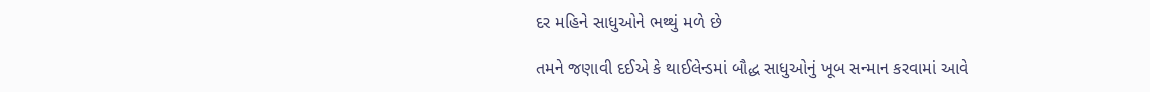દર મહિને સાધુઓને ભથ્થું મળે છે

તમને જણાવી દઈએ કે થાઈલેન્ડમાં બૌદ્ધ સાધુઓનું ખૂબ સન્માન કરવામાં આવે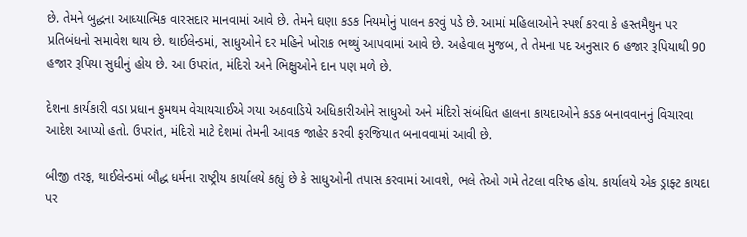છે. તેમને બુદ્ધના આધ્યાત્મિક વારસદાર માનવામાં આવે છે. તેમને ઘણા કડક નિયમોનું પાલન કરવું પડે છે. આમાં મહિલાઓને સ્પર્શ કરવા કે હસ્તમૈથુન પર પ્રતિબંધનો સમાવેશ થાય છે. થાઈલેન્ડમાં, સાધુઓને દર મહિને ખોરાક ભથ્થું આપવામાં આવે છે. અહેવાલ મુજબ, તે તેમના પદ અનુસાર 6 હજાર રૂપિયાથી 90 હજાર રૂપિયા સુધીનું હોય છે. આ ઉપરાંત, મંદિરો અને ભિક્ષુઓને દાન પણ મળે છે.

દેશના કાર્યકારી વડા પ્રધાન ફુમથમ વેચાયચાઈએ ગયા અઠવાડિયે અધિકારીઓને સાધુઓ અને મંદિરો સંબંધિત હાલના કાયદાઓને કડક બનાવવાનનું વિચારવા આદેશ આપ્યો હતો. ઉપરાંત, મંદિરો માટે દેશમાં તેમની આવક જાહેર કરવી ફરજિયાત બનાવવામાં આવી છે.

બીજી તરફ, થાઈલેન્ડમાં બૌદ્ધ ધર્મના રાષ્ટ્રીય કાર્યાલયે કહ્યું છે કે સાધુઓની તપાસ કરવામાં આવશે, ભલે તેઓ ગમે તેટલા વરિષ્ઠ હોય. કાર્યાલયે એક ડ્રાફ્ટ કાયદા પર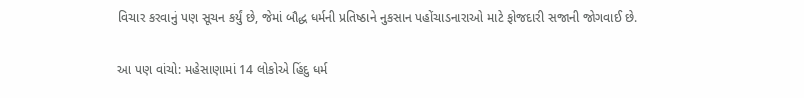વિચાર કરવાનું પણ સૂચન કર્યું છે, જેમાં બૌદ્ધ ધર્મની પ્રતિષ્ઠાને નુકસાન પહોંચાડનારાઓ માટે ફોજદારી સજાની જોગવાઈ છે.

આ પણ વાંચો: મહેસાણામાં 14 લોકોએ હિંદુ ધર્મ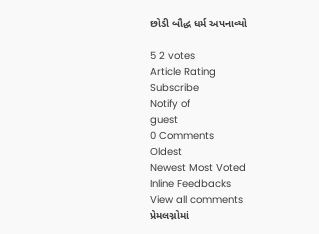છોડી બૌદ્ધ ધર્મ અપનાવ્યો

5 2 votes
Article Rating
Subscribe
Notify of
guest
0 Comments
Oldest
Newest Most Voted
Inline Feedbacks
View all comments
પ્રેમલગ્નોમાં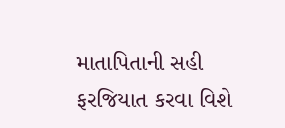માતાપિતાની સહી ફરજિયાત કરવા વિશે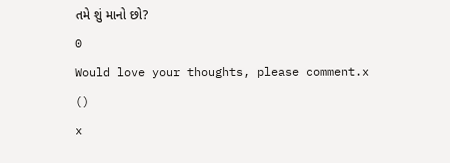તમે શું માનો છો?
0
Would love your thoughts, please comment.x
()
x